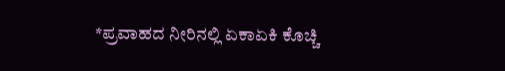*ಪ್ರವಾಹದ ನೀರಿನಲ್ಲಿ ಏಕಾಏಕಿ ಕೊಚ್ಚಿ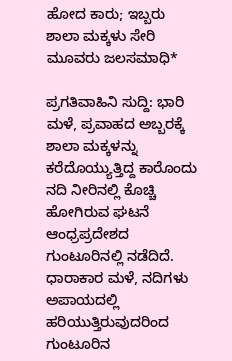ಹೋದ ಕಾರು; ಇಬ್ಬರು ಶಾಲಾ ಮಕ್ಕಳು ಸೇರಿ ಮೂವರು ಜಲಸಮಾಧಿ*

ಪ್ರಗತಿವಾಹಿನಿ ಸುದ್ದಿ: ಭಾರಿ ಮಳೆ, ಪ್ರವಾಹದ ಅಬ್ಬರಕ್ಕೆ ಶಾಲಾ ಮಕ್ಕಳನ್ನು ಕರೆದೊಯ್ಯುತ್ತಿದ್ದ ಕಾರೊಂದು ನದಿ ನೀರಿನಲ್ಲಿ ಕೊಚ್ಚಿ ಹೋಗಿರುವ ಘಟನೆ ಆಂಧ್ರಪ್ರದೇಶದ ಗುಂಟೂರಿನಲ್ಲಿ ನಡೆದಿದೆ. ಧಾರಾಕಾರ ಮಳೆ, ನದಿಗಳು ಅಪಾಯದಲ್ಲಿ ಹರಿಯುತ್ತಿರುವುದರಿಂದ ಗುಂಟೂರಿನ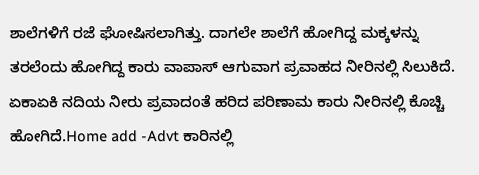ಶಾಲೆಗಳಿಗೆ ರಜೆ ಘೋಷಿಸಲಾಗಿತ್ತು. ದಾಗಲೇ ಶಾಲೆಗೆ ಹೋಗಿದ್ದ ಮಕ್ಕಳನ್ನು ತರಲೆಂದು ಹೋಗಿದ್ದ ಕಾರು ವಾಪಾಸ್ ಆಗುವಾಗ ಪ್ರವಾಹದ ನೀರಿನಲ್ಲಿ ಸಿಲುಕಿದೆ. ಏಕಾಏಕಿ ನದಿಯ ನೀರು ಪ್ರವಾದಂತೆ ಹರಿದ ಪರಿಣಾಮ ಕಾರು ನೀರಿನಲ್ಲಿ ಕೊಚ್ಚಿ ಹೋಗಿದೆ.Home add -Advt ಕಾರಿನಲ್ಲಿ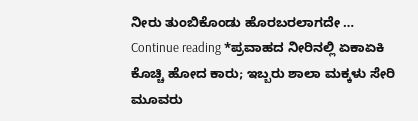ನೀರು ತುಂಬಿಕೊಂಡು ಹೊರಬರಲಾಗದೇ … Continue reading *ಪ್ರವಾಹದ ನೀರಿನಲ್ಲಿ ಏಕಾಏಕಿ ಕೊಚ್ಚಿ ಹೋದ ಕಾರು; ಇಬ್ಬರು ಶಾಲಾ ಮಕ್ಕಳು ಸೇರಿ ಮೂವರು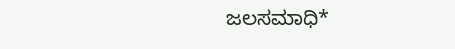ಜಲಸಮಾಧಿ*